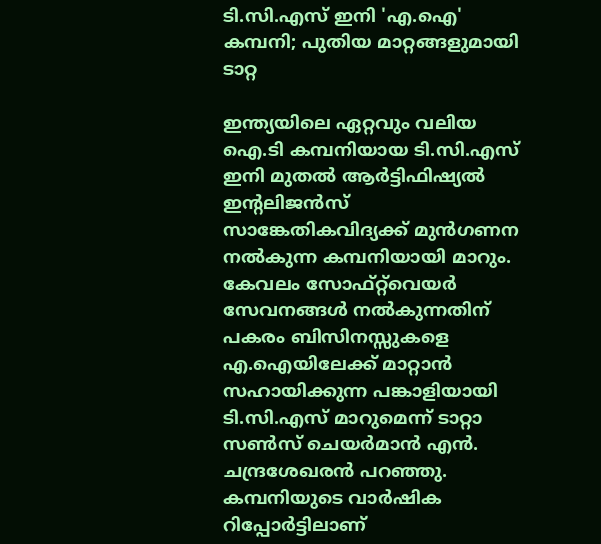ടി.സി.എസ് ഇനി 'എ.ഐ' കമ്പനി; പുതിയ മാറ്റങ്ങളുമായി ടാറ്റ

ഇന്ത്യയിലെ ഏറ്റവും വലിയ ഐ.ടി കമ്പനിയായ ടി.സി.എസ് ഇനി മുതൽ ആർട്ടിഫിഷ്യൽ ഇന്റലിജൻസ് സാങ്കേതികവിദ്യക്ക് മുൻഗണന നൽകുന്ന കമ്പനിയായി മാറും. കേവലം സോഫ്റ്റ്‌വെയർ സേവനങ്ങൾ നൽകുന്നതിന് പകരം ബിസിനസ്സുകളെ എ.ഐയിലേക്ക് മാറ്റാൻ സഹായിക്കുന്ന പങ്കാളിയായി ടി.സി.എസ് മാറുമെന്ന് ടാറ്റാ സൺസ് ചെയർമാൻ എൻ. ചന്ദ്രശേഖരൻ പറഞ്ഞു. കമ്പനിയുടെ വാർഷിക റിപ്പോർട്ടിലാണ്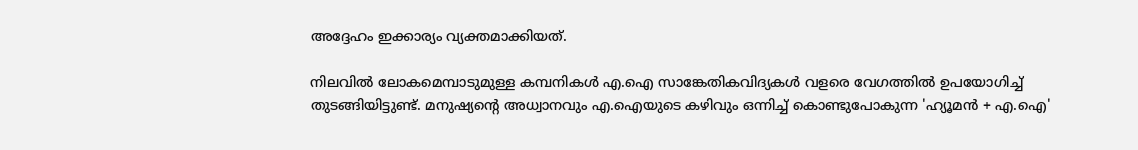അദ്ദേഹം ഇക്കാര്യം വ്യക്തമാക്കിയത്.

നിലവിൽ ലോകമെമ്പാടുമുള്ള കമ്പനികൾ എ.ഐ സാങ്കേതികവിദ്യകൾ വളരെ വേഗത്തിൽ ഉപയോഗിച്ച് തുടങ്ങിയിട്ടുണ്ട്. മനുഷ്യന്റെ അധ്വാനവും എ.ഐയുടെ കഴിവും ഒന്നിച്ച് കൊണ്ടുപോകുന്ന 'ഹ്യൂമൻ + എ.ഐ'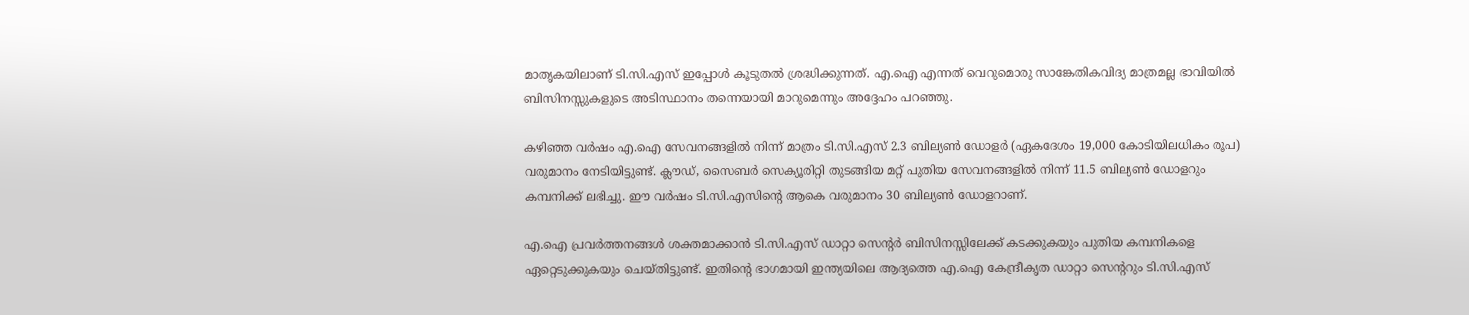മാതൃകയിലാണ് ടി.സി.എസ് ഇപ്പോൾ കൂടുതൽ ശ്രദ്ധിക്കുന്നത്. എ.ഐ എന്നത് വെറുമൊരു സാങ്കേതികവിദ്യ മാത്രമല്ല ഭാവിയിൽ ബിസിനസ്സുകളുടെ അടിസ്ഥാനം തന്നെയായി മാറുമെന്നും അദ്ദേഹം പറഞ്ഞു.

കഴിഞ്ഞ വർഷം എ.ഐ സേവനങ്ങളിൽ നിന്ന് മാത്രം ടി.സി.എസ് 2.3 ബില്യൺ ഡോളർ (ഏകദേശം 19,000 കോടിയിലധികം രൂപ) വരുമാനം നേടിയിട്ടുണ്ട്. ക്ലൗഡ്, സൈബർ സെക്യൂരിറ്റി തുടങ്ങിയ മറ്റ് പുതിയ സേവനങ്ങളിൽ നിന്ന് 11.5 ബില്യൺ ഡോളറും കമ്പനിക്ക് ലഭിച്ചു. ഈ വർഷം ടി.സി.എസിന്റെ ആകെ വരുമാനം 30 ബില്യൺ ഡോളറാണ്.

എ.ഐ പ്രവർത്തനങ്ങൾ ശക്തമാക്കാൻ ടി.സി.എസ് ഡാറ്റാ സെന്റർ ബിസിനസ്സിലേക്ക് കടക്കുകയും പുതിയ കമ്പനികളെ ഏറ്റെടുക്കുകയും ചെയ്തിട്ടുണ്ട്. ഇതിന്റെ ഭാഗമായി ഇന്ത്യയിലെ ആദ്യത്തെ എ.ഐ കേന്ദ്രീകൃത ഡാറ്റാ സെന്ററും ടി.സി.എസ്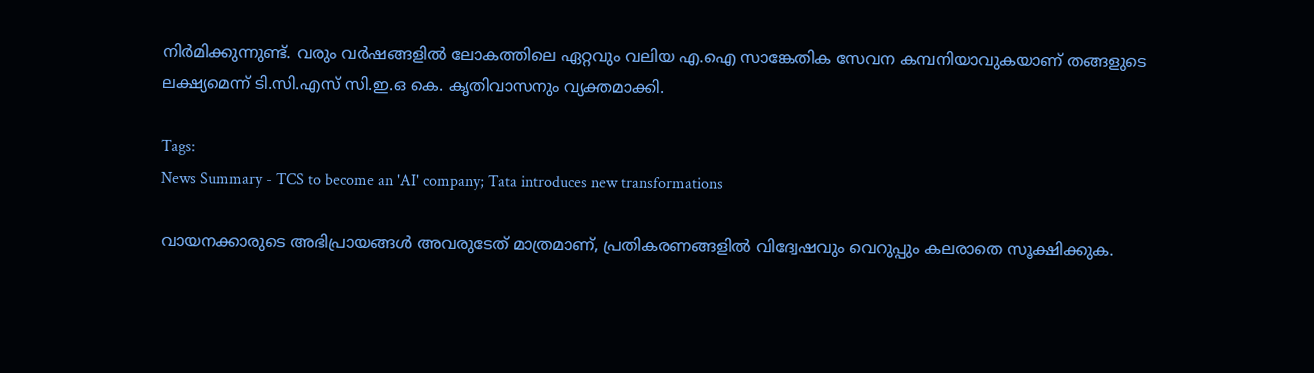നിർമിക്കുന്നുണ്ട്. വരും വർഷങ്ങളിൽ ലോകത്തിലെ ഏറ്റവും വലിയ എ.ഐ സാങ്കേതിക സേവന കമ്പനിയാവുകയാണ് തങ്ങളുടെ ലക്ഷ്യമെന്ന് ടി.സി.എസ് സി.ഇ.ഒ കെ. കൃതിവാസനും വ്യക്തമാക്കി.

Tags:
News Summary - TCS to become an 'AI' company; Tata introduces new transformations

വായനക്കാരുടെ അഭിപ്രായങ്ങള്‍ അവരുടേത് മാത്രമാണ്, പ്രതികരണങ്ങളിൽ വിദ്വേഷവും വെറുപ്പും കലരാതെ സൂക്ഷിക്കുക.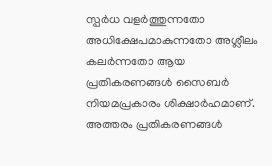സ്പർധ വളർത്തുന്നതോ അധിക്ഷേപമാകുന്നതോ അശ്ലീലം കലർന്നതോ ആയ പ്രതികരണങ്ങൾ സൈബർ നിയമപ്രകാരം ശിക്ഷാർഹമാണ്. അത്തരം പ്രതികരണങ്ങൾ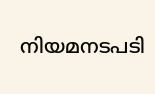നിയമനടപടി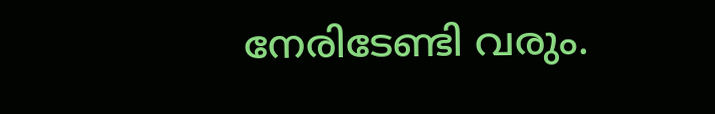നേരിടേണ്ടി വരും.